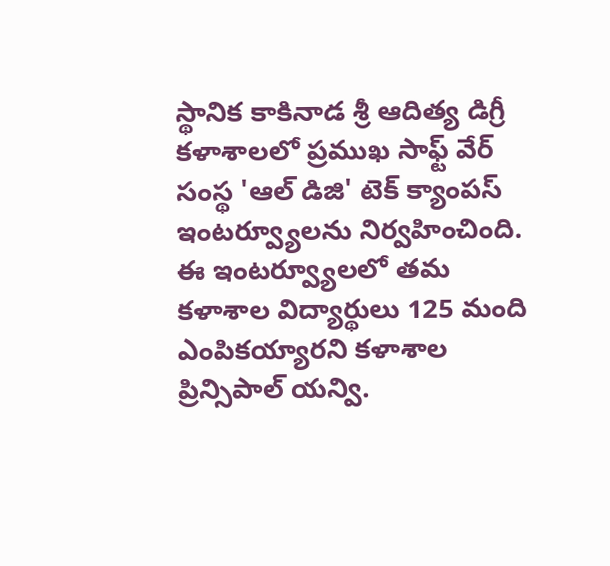స్థానిక కాకినాడ శ్రీ ఆదిత్య డిగ్రీ కళాశాలలో ప్రముఖ సాఫ్ట్ వేర్ సంస్థ 'ఆల్ డిజి' టెక్ క్యాంపస్ ఇంటర్వ్యూలను నిర్వహించింది. ఈ ఇంటర్వ్యూలలో తమ కళాశాల విద్యార్థులు 125 మంది ఎంపికయ్యారని కళాశాల ప్రిన్సిపాల్ యన్వి.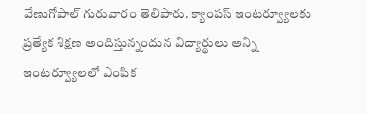వేణుగోపాల్ గురువారం తెలిపారు. క్యాంపస్ ఇంటర్వ్యూలకు ప్రత్యేక శిక్షణ అందిస్తున్నందున విద్యార్థులు అన్ని ఇంటర్వ్యూలలో ఎంపిక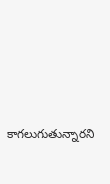కాగలుగుతున్నారని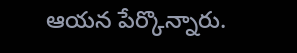ఆయన పేర్కొన్నారు.